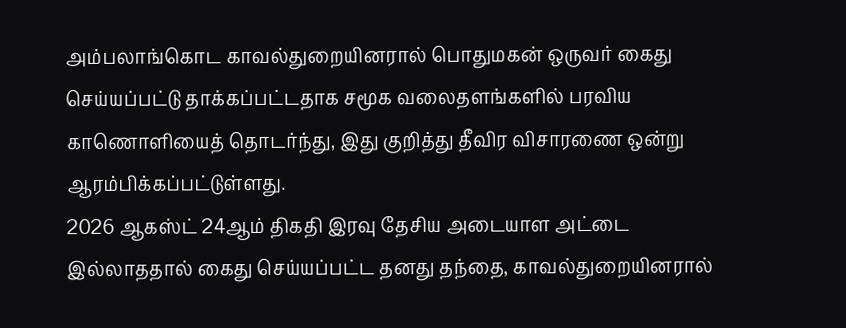அம்பலாங்கொட காவல்துறையினரால் பொதுமகன் ஒருவர் கைது செய்யப்பட்டு தாக்கப்பட்டதாக சமூக வலைதளங்களில் பரவிய காணொளியைத் தொடர்ந்து, இது குறித்து தீவிர விசாரணை ஒன்று ஆரம்பிக்கப்பட்டுள்ளது.
2026 ஆகஸ்ட் 24ஆம் திகதி இரவு தேசிய அடையாள அட்டை இல்லாததால் கைது செய்யப்பட்ட தனது தந்தை, காவல்துறையினரால்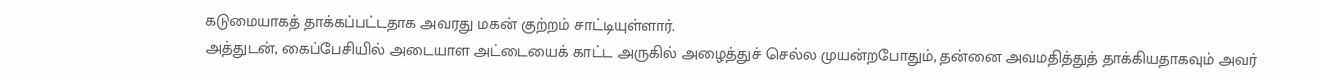கடுமையாகத் தாக்கப்பட்டதாக அவரது மகன் குற்றம் சாட்டியுள்ளார்.
அத்துடன், கைப்பேசியில் அடையாள அட்டையைக் காட்ட அருகில் அழைத்துச் செல்ல முயன்றபோதும், தன்னை அவமதித்துத் தாக்கியதாகவும் அவர்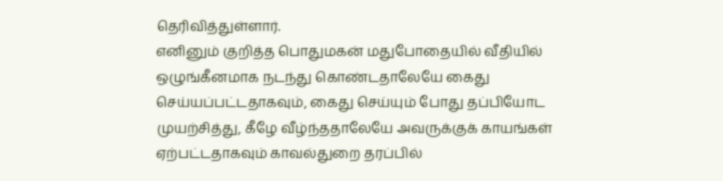தெரிவித்துள்ளார்.
எனினும் குறித்த பொதுமகன் மதுபோதையில் வீதியில் ஒழுங்கீனமாக நடந்து கொண்டதாலேயே கைது செய்யப்பட்டதாகவும், கைது செய்யும் போது தப்பியோட முயற்சித்து, கீழே வீழ்ந்ததாலேயே அவருக்குக் காயங்கள் ஏற்பட்டதாகவும் காவல்துறை தரப்பில்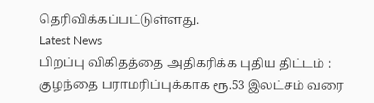தெரிவிக்கப்பட்டுள்ளது.
Latest News
பிறப்பு விகிதத்தை அதிகரிக்க புதிய திட்டம் : குழந்தை பராமரிப்புக்காக ரூ.53 இலட்சம் வரை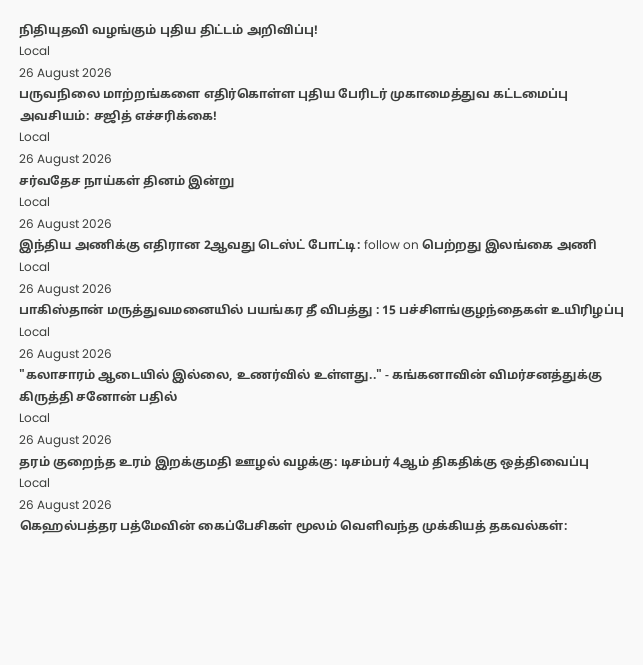நிதியுதவி வழங்கும் புதிய திட்டம் அறிவிப்பு!
Local
26 August 2026
பருவநிலை மாற்றங்களை எதிர்கொள்ள புதிய பேரிடர் முகாமைத்துவ கட்டமைப்பு அவசியம்: சஜித் எச்சரிக்கை!
Local
26 August 2026
சர்வதேச நாய்கள் தினம் இன்று
Local
26 August 2026
இந்திய அணிக்கு எதிரான 2ஆவது டெஸ்ட் போட்டி: follow on பெற்றது இலங்கை அணி
Local
26 August 2026
பாகிஸ்தான் மருத்துவமனையில் பயங்கர தீ விபத்து : 15 பச்சிளங்குழந்தைகள் உயிரிழப்பு
Local
26 August 2026
"கலாசாரம் ஆடையில் இல்லை, உணர்வில் உள்ளது.." - கங்கனாவின் விமர்சனத்துக்கு கிருத்தி சனோன் பதில்
Local
26 August 2026
தரம் குறைந்த உரம் இறக்குமதி ஊழல் வழக்கு: டிசம்பர் 4ஆம் திகதிக்கு ஒத்திவைப்பு
Local
26 August 2026
கெஹல்பத்தர பத்மேவின் கைப்பேசிகள் மூலம் வெளிவந்த முக்கியத் தகவல்கள்: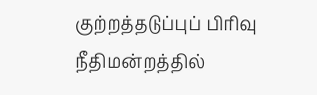குற்றத்தடுப்புப் பிரிவு நீதிமன்றத்தில்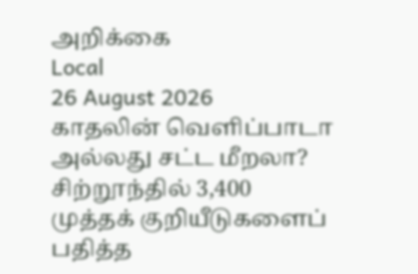அறிக்கை
Local
26 August 2026
காதலின் வெளிப்பாடா அல்லது சட்ட மீறலா? சிற்றூந்தில் 3,400 முத்தக் குறியீடுகளைப் பதித்த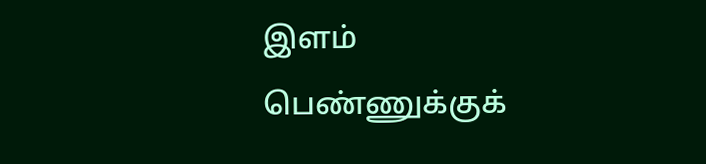இளம் பெண்ணுக்குக்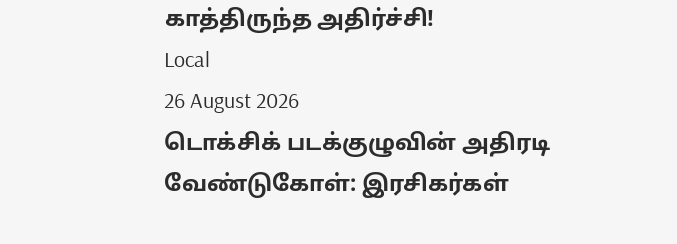காத்திருந்த அதிர்ச்சி!
Local
26 August 2026
டொக்சிக் படக்குழுவின் அதிரடி வேண்டுகோள்: இரசிகர்கள்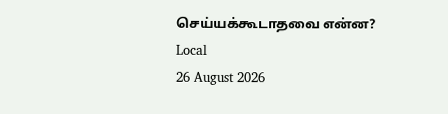செய்யக்கூடாதவை என்ன?
Local
26 August 2026